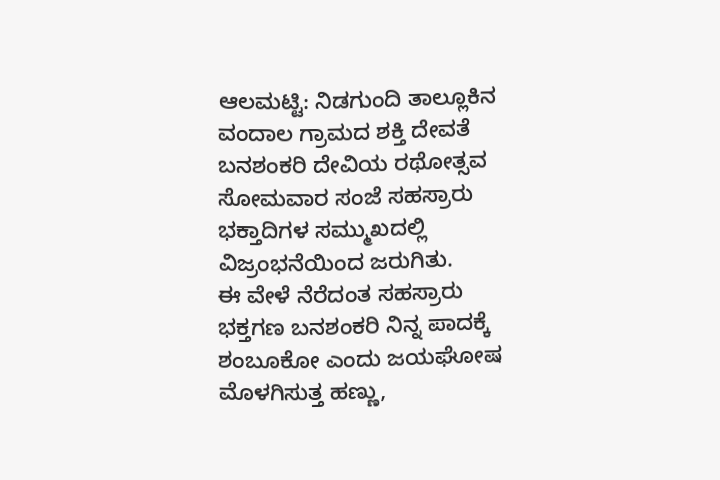ಆಲಮಟ್ಟಿ: ನಿಡಗುಂದಿ ತಾಲ್ಲೂಕಿನ ವಂದಾಲ ಗ್ರಾಮದ ಶಕ್ತಿ ದೇವತೆ ಬನಶಂಕರಿ ದೇವಿಯ ರಥೋತ್ಸವ ಸೋಮವಾರ ಸಂಜೆ ಸಹಸ್ರಾರು ಭಕ್ತಾದಿಗಳ ಸಮ್ಮುಖದಲ್ಲಿ ವಿಜ್ರಂಭನೆಯಿಂದ ಜರುಗಿತು.
ಈ ವೇಳೆ ನೆರೆದಂತ ಸಹಸ್ರಾರು ಭಕ್ತಗಣ ಬನಶಂಕರಿ ನಿನ್ನ ಪಾದಕ್ಕೆ ಶಂಬೂಕೋ ಎಂದು ಜಯಘೋಷ ಮೊಳಗಿಸುತ್ತ ಹಣ್ಣು,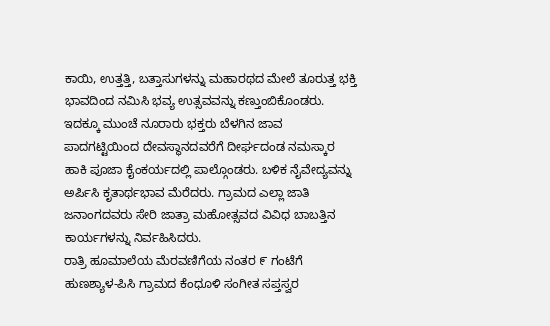ಕಾಯಿ, ಉತ್ತತ್ತಿ, ಬತ್ತಾಸುಗಳನ್ನು ಮಹಾರಥದ ಮೇಲೆ ತೂರುತ್ತ ಭಕ್ತಿ ಭಾವದಿಂದ ನಮಿಸಿ ಭವ್ಯ ಉತ್ಸವವನ್ನು ಕಣ್ತುಂಬಿಕೊಂಡರು. ಇದಕ್ಕೂ ಮುಂಚೆ ನೂರಾರು ಭಕ್ತರು ಬೆಳಗಿನ ಜಾವ ಪಾದಗಟ್ಟಿಯಿಂದ ದೇವಸ್ಥಾನದವರೆಗೆ ದೀರ್ಘದಂಡ ನಮಸ್ಕಾರ ಹಾಕಿ ಪೂಜಾ ಕೈಂಕರ್ಯದಲ್ಲಿ ಪಾಲ್ಗೊಂಡರು. ಬಳಿಕ ನೈವೇದ್ಯವನ್ನು ಅರ್ಪಿಸಿ ಕೃತಾರ್ಥಭಾವ ಮೆರೆದರು. ಗ್ರಾಮದ ಎಲ್ಲಾ ಜಾತಿ ಜನಾಂಗದವರು ಸೇರಿ ಜಾತ್ರಾ ಮಹೋತ್ಸವದ ವಿವಿಧ ಬಾಬತ್ತಿನ ಕಾರ್ಯಗಳನ್ನು ನಿರ್ವಹಿಸಿದರು.
ರಾತ್ರಿ ಹೂಮಾಲೆಯ ಮೆರವಣಿಗೆಯ ನಂತರ ೯ ಗಂಟೆಗೆ ಹುಣಶ್ಯಾಳ-ಪಿಸಿ ಗ್ರಾಮದ ಕೆಂಧೂಳಿ ಸಂಗೀತ ಸಪ್ತಸ್ವರ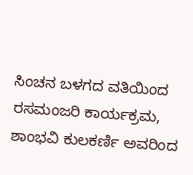ಸಿಂಚನ ಬಳಗದ ವತಿಯಿಂದ ರಸಮಂಜರಿ ಕಾರ್ಯಕ್ರಮ, ಶಾಂಭವಿ ಕುಲಕರ್ಣಿ ಅವರಿಂದ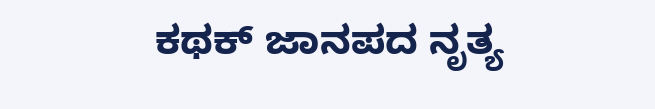ಕಥಕ್ ಜಾನಪದ ನೃತ್ಯ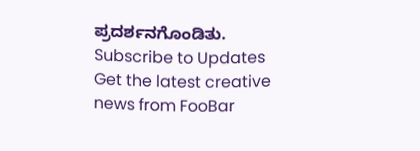ಪ್ರದರ್ಶನಗೊಂಡಿತು.
Subscribe to Updates
Get the latest creative news from FooBar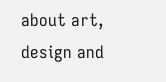about art, design and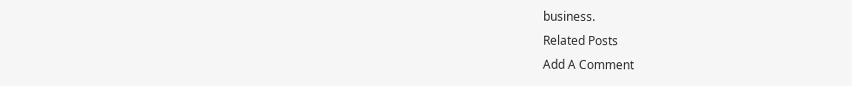business.
Related Posts
Add A Comment